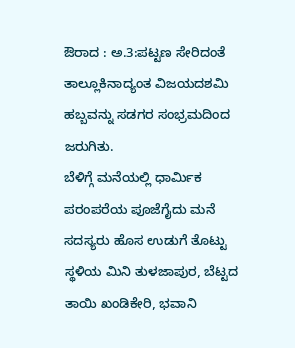ಔರಾದ : ಅ.3:ಪಟ್ಟಣ ಸೇರಿದಂತೆ ತಾಲ್ಲೂಕಿನಾದ್ಯಂತ ವಿಜಯದಶಮಿ ಹಬ್ಬವನ್ನು ಸಡಗರ ಸಂಭ್ರಮದಿಂದ ಜರುಗಿತು.
ಬೆಳಿಗ್ಗೆ ಮನೆಯಲ್ಲಿ ಧಾರ್ಮಿಕ ಪರಂಪರೆಯ ಪೂಜೆಗೈದು ಮನೆ ಸದಸ್ಯರು ಹೊಸ ಉಡುಗೆ ತೊಟ್ಟು ಸ್ಥಳಿಯ ಮಿನಿ ತುಳಜಾಪುರ, ಬೆಟ್ಟದ ತಾಯಿ ಖಂಡಿಕೇರಿ, ಭವಾನಿ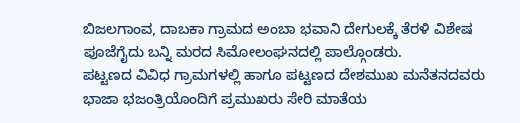ಬಿಜಲಗಾಂವ, ದಾಬಕಾ ಗ್ರಾಮದ ಅಂಬಾ ಭವಾನಿ ದೇಗುಲಕ್ಕೆ ತೆರಳಿ ವಿಶೇಷ ಪೂಜೆಗೈದು ಬನ್ನಿ ಮರದ ಸಿಮೋಲಂಘನದಲ್ಲಿ ಪಾಲ್ಗೊಂಡರು.
ಪಟ್ಟಣದ ವಿವಿಧ ಗ್ರಾಮಗಳಲ್ಲಿ ಹಾಗೂ ಪಟ್ಟಣದ ದೇಶಮುಖ ಮನೆತನದವರು ಭಾಜಾ ಭಜಂತ್ರಿಯೊಂದಿಗೆ ಪ್ರಮುಖರು ಸೇರಿ ಮಾತೆಯ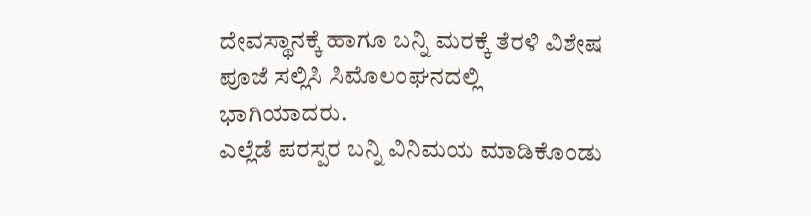ದೇವಸ್ಥಾನಕ್ಕೆ ಹಾಗೂ ಬನ್ನಿ ಮರಕ್ಕೆ ತೆರಳಿ ವಿಶೇಷ ಪೂಜೆ ಸಲ್ಲಿಸಿ ಸಿಮೊಲಂಘನದಲ್ಲಿ ಭಾಗಿಯಾದರು.
ಎಲ್ಲೆಡೆ ಪರಸ್ಪರ ಬನ್ನಿ ವಿನಿಮಯ ಮಾಡಿಕೊಂಡು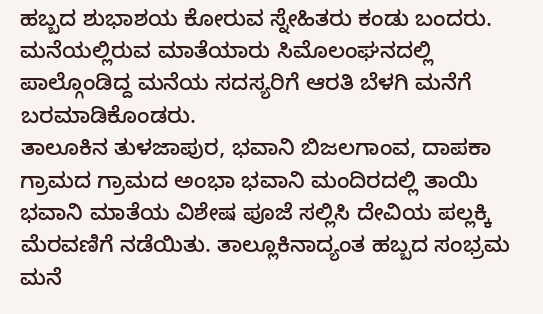ಹಬ್ಬದ ಶುಭಾಶಯ ಕೋರುವ ಸ್ನೇಹಿತರು ಕಂಡು ಬಂದರು. ಮನೆಯಲ್ಲಿರುವ ಮಾತೆಯಾರು ಸಿಮೊಲಂಘನದಲ್ಲಿ ಪಾಲ್ಗೊಂಡಿದ್ದ ಮನೆಯ ಸದಸ್ಯರಿಗೆ ಆರತಿ ಬೆಳಗಿ ಮನೆಗೆ ಬರಮಾಡಿಕೊಂಡರು.
ತಾಲೂಕಿನ ತುಳಜಾಪುರ, ಭವಾನಿ ಬಿಜಲಗಾಂವ, ದಾಪಕಾ ಗ್ರಾಮದ ಗ್ರಾಮದ ಅಂಭಾ ಭವಾನಿ ಮಂದಿರದಲ್ಲಿ ತಾಯಿ ಭವಾನಿ ಮಾತೆಯ ವಿಶೇಷ ಪೂಜೆ ಸಲ್ಲಿಸಿ ದೇವಿಯ ಪಲ್ಲಕ್ಕಿ ಮೆರವಣಿಗೆ ನಡೆಯಿತು. ತಾಲ್ಲೂಕಿನಾದ್ಯಂತ ಹಬ್ಬದ ಸಂಭ್ರಮ ಮನೆ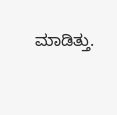ಮಾಡಿತ್ತು.